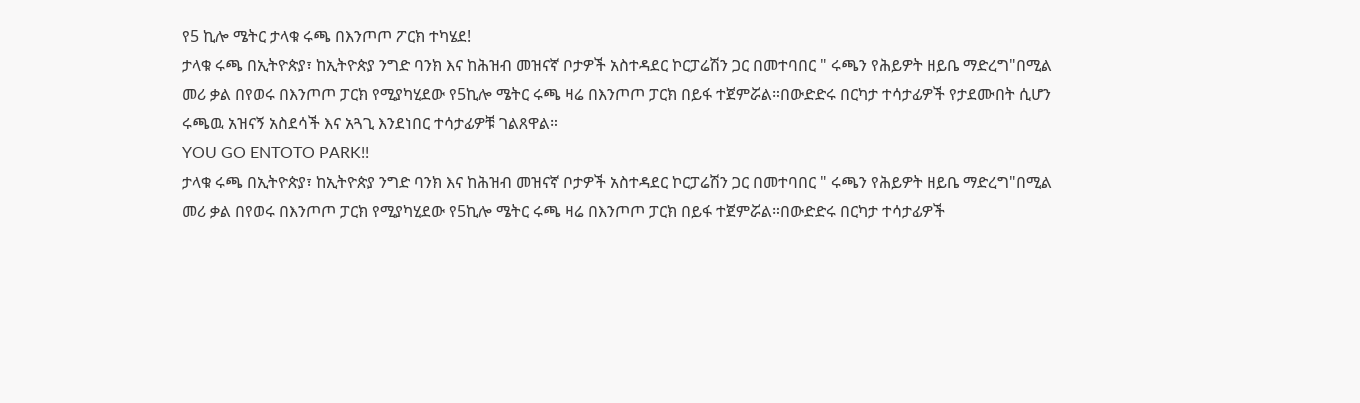የ5 ኪሎ ሜትር ታላቁ ሩጫ በእንጦጦ ፖርክ ተካሄደ!
ታላቁ ሩጫ በኢትዮጵያ፣ ከኢትዮጵያ ንግድ ባንክ እና ከሕዝብ መዝናኛ ቦታዎች አስተዳደር ኮርፓሬሽን ጋር በመተባበር " ሩጫን የሕይዎት ዘይቤ ማድረግ"በሚል መሪ ቃል በየወሩ በእንጦጦ ፓርክ የሚያካሂደው የ5ኪሎ ሜትር ሩጫ ዛሬ በእንጦጦ ፓርክ በይፋ ተጀምሯል።በውድድሩ በርካታ ተሳታፊዎች የታደሙበት ሲሆን ሩጫዉ አዝናኝ አስደሳች እና አጓጊ እንደነበር ተሳታፊዎቹ ገልጸዋል።
YOU GO ENTOTO PARK!!
ታላቁ ሩጫ በኢትዮጵያ፣ ከኢትዮጵያ ንግድ ባንክ እና ከሕዝብ መዝናኛ ቦታዎች አስተዳደር ኮርፓሬሽን ጋር በመተባበር " ሩጫን የሕይዎት ዘይቤ ማድረግ"በሚል መሪ ቃል በየወሩ በእንጦጦ ፓርክ የሚያካሂደው የ5ኪሎ ሜትር ሩጫ ዛሬ በእንጦጦ ፓርክ በይፋ ተጀምሯል።በውድድሩ በርካታ ተሳታፊዎች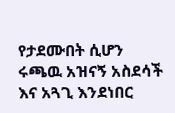የታደሙበት ሲሆን ሩጫዉ አዝናኝ አስደሳች እና አጓጊ እንደነበር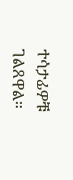ተሳታፊዎቹ ገልጸዋል።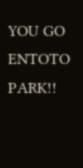YOU GO ENTOTO PARK!!